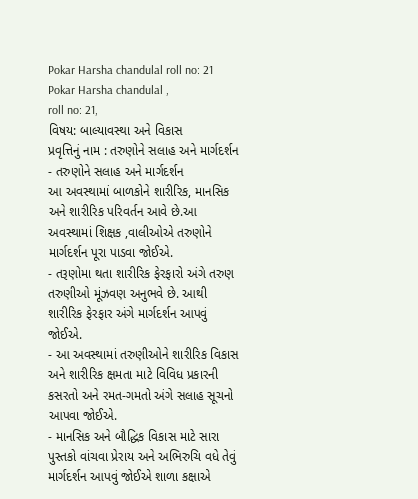Pokar Harsha chandulal roll no: 21
Pokar Harsha chandulal ,
roll no: 21,
વિષય: બાલ્યાવસ્થા અને વિકાસ
પ્રવૃત્તિનું નામ : તરુણોને સલાહ અને માર્ગદર્શન
- તરુણોને સલાહ અને માર્ગદર્શન
આ અવસ્થામાં બાળકોને શારીરિક, માનસિક અને શારીરિક પરિવર્તન આવે છે.આ અવસ્થામાં શિક્ષક ,વાલીઓએ તરુણોને માર્ગદર્શન પૂરા પાડવા જોઈએ.
- તરૂણોમા થતા શારીરિક ફેરફારો અંગે તરુણ તરુણીઓ મૂંઝવણ અનુભવે છે. આથી શારીરિક ફેરફાર અંગે માર્ગદર્શન આપવું જોઈએ.
- આ અવસ્થામાં તરુણીઓને શારીરિક વિકાસ અને શારીરિક ક્ષમતા માટે વિવિધ પ્રકારની કસરતો અને રમત-ગમતો અંગે સલાહ સૂચનો આપવા જોઈએ.
- માનસિક અને બૌદ્ધિક વિકાસ માટે સારા પુસ્તકો વાંચવા પ્રેરાય અને અભિરુચિ વધે તેવું માર્ગદર્શન આપવું જોઈએ શાળા કક્ષાએ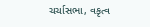ચર્ચાસભા, વકૃત્વ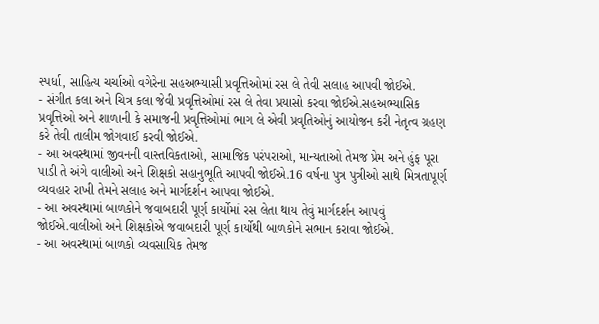સ્પર્ધા, સાહિત્ય ચર્ચાઓ વગેરેના સહઅભ્યાસી પ્રવૃત્તિઓમાં રસ લે તેવી સલાહ આપવી જોઈએ.
- સંગીત કલા અને ચિત્ર કલા જેવી પ્રવૃત્તિઓમાં રસ લે તેવા પ્રયાસો કરવા જોઈએ.સહઅભ્યાસિક પ્રવૃત્તિઓ અને શાળાની કે સમાજની પ્રવૃત્તિઓમાં ભાગ લે એવી પ્રવૃતિઓનું આયોજન કરી નેતૃત્વ ગ્રહણ કરે તેવી તાલીમ જોગવાઈ કરવી જોઈએ.
- આ અવસ્થામાં જીવનની વાસ્તવિકતાઓ, સામાજિક પરંપરાઓ, માન્યતાઓ તેમજ પ્રેમ અને હુંફ પૂરા પાડી તે અંગે વાલીઓ અને શિક્ષકો સહાનુભૂતિ આપવી જોઈએ.16 વર્ષના પુત્ર પુત્રીઓ સાથે મિત્રતાપૂર્ણ વ્યવહાર રાખી તેમને સલાહ અને માર્ગદર્શન આપવા જોઈએ.
- આ અવસ્થામાં બાળકોને જવાબદારી પૂર્ણ કાર્યોમાં રસ લેતા થાય તેવું માર્ગદર્શન આપવું જોઈએ.વાલીઓ અને શિક્ષકોએ જવાબદારી પૂર્ણ કાર્યોથી બાળકોને સભાન કરાવા જોઈએ.
- આ અવસ્થામાં બાળકો વ્યવસાયિક તેમજ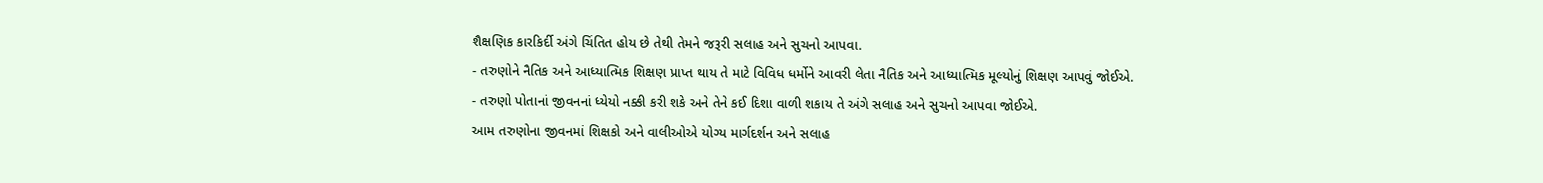શૈક્ષણિક કારકિર્દી અંગે ચિંતિત હોય છે તેથી તેમને જરૂરી સલાહ અને સુચનો આપવા.
- તરુણોને નૈતિક અને આધ્યાત્મિક શિક્ષણ પ્રાપ્ત થાય તે માટે વિવિધ ધર્મોને આવરી લેતા નૈતિક અને આધ્યાત્મિક મૂલ્યોનું શિક્ષણ આપવું જોઈએ.
- તરુણો પોતાનાં જીવનનાં ધ્યેયો નક્કી કરી શકે અને તેને કઈ દિશા વાળી શકાય તે અંગે સલાહ અને સુચનો આપવા જોઈએ.
આમ તરુણોના જીવનમાં શિક્ષકો અને વાલીઓએ યોગ્ય માર્ગદર્શન અને સલાહ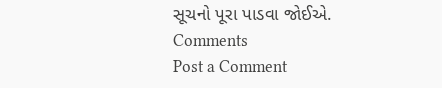સૂચનો પૂરા પાડવા જોઈએ.
Comments
Post a Comment